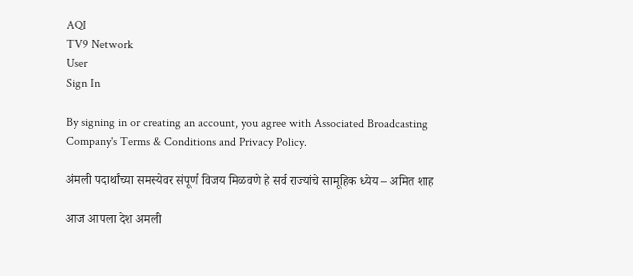AQI
TV9 Network
User
Sign In

By signing in or creating an account, you agree with Associated Broadcasting Company's Terms & Conditions and Privacy Policy.

अंमली पदार्थांच्या समस्येवर संपूर्ण विजय मिळवणे हे सर्व राज्यांचे सामूहिक ध्येय – अमित शाह

आज आपला देश अमली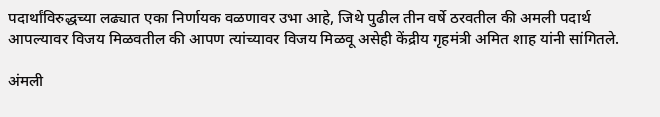पदार्थांविरुद्धच्या लढ्यात एका निर्णायक वळणावर उभा आहे, जिथे पुढील तीन वर्षे ठरवतील की अमली पदार्थ आपल्यावर विजय मिळवतील की आपण त्यांच्यावर विजय मिळवू असेही केंद्रीय गृहमंत्री अमित शाह यांनी सांगितले.

अंमली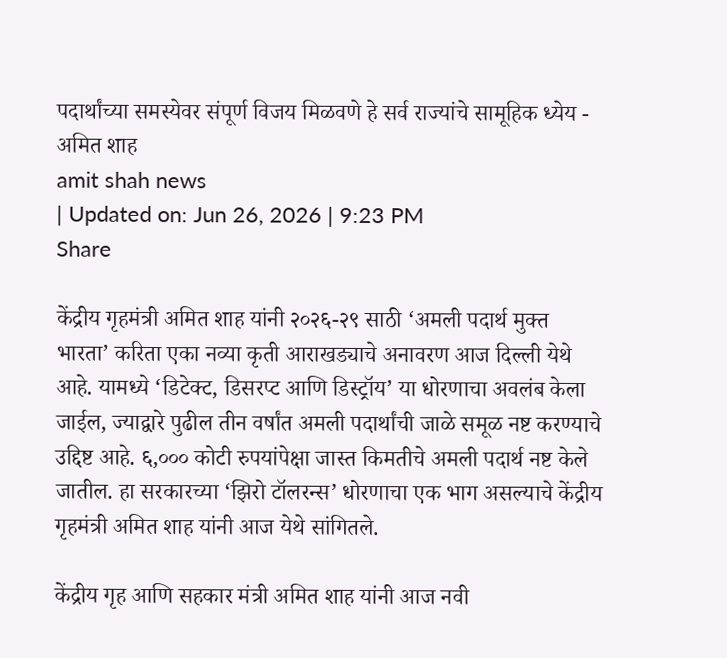पदार्थांच्या समस्येवर संपूर्ण विजय मिळवणे हे सर्व राज्यांचे सामूहिक ध्येय - अमित शाह
amit shah news
| Updated on: Jun 26, 2026 | 9:23 PM
Share

केंद्रीय गृहमंत्री अमित शाह यांनी २०२६-२९ साठी ‘अमली पदार्थ मुक्त भारता’ करिता एका नव्या कृती आराखड्याचे अनावरण आज दिल्ली येथे आहे. यामध्ये ‘डिटेक्ट, डिसरप्ट आणि डिस्ट्रॉय’ या धोरणाचा अवलंब केला जाईल, ज्याद्वारे पुढील तीन वर्षांत अमली पदार्थांची जाळे समूळ नष्ट करण्याचे उद्दिष्ट आहे. ६,००० कोटी रुपयांपेक्षा जास्त किमतीचे अमली पदार्थ नष्ट केले जातील. हा सरकारच्या ‘झिरो टॉलरन्स’ धोरणाचा एक भाग असल्याचे केंद्रीय गृहमंत्री अमित शाह यांनी आज येथे सांगितले.

केंद्रीय गृह आणि सहकार मंत्री अमित शाह यांनी आज नवी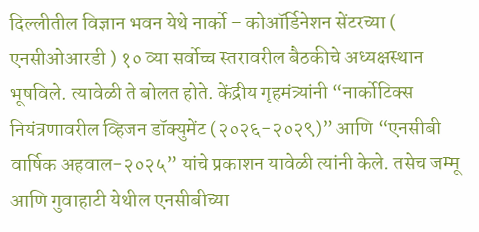दिल्लीतील विज्ञान भवन येथे नार्को – कोऑर्डिनेशन सेंटरच्या ( एनसीओआरडी ) १० व्या सर्वोच्च स्तरावरील बैठकीचे अध्यक्षस्थान भूषविले. त्यावेळी ते बोलत होते. केंद्रीय गृहमंत्र्यांनी “नार्कोटिक्स नियंत्रणावरील व्हिजन डॉक्युमेंट (२०२६-२०२९)” आणि “एनसीबी वार्षिक अहवाल-२०२५” यांचे प्रकाशन यावेळी त्यांनी केले. तसेच जम्मू आणि गुवाहाटी येथील एनसीबीच्या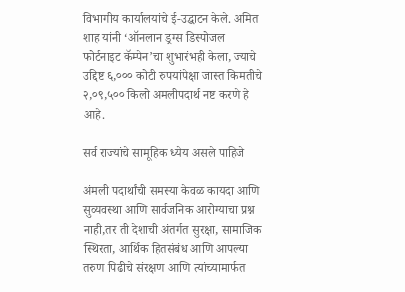विभागीय कार्यालयांचे ई-उद्घाटन केले. अमित शाह यांनी ‘ऑनलान ड्रग्स डिस्पोजल फोर्टनाइट कॅम्पेन’चा शुभारंभही केला, ज्याचे उद्दिष्ट ६,००० कोटी रुपयांपेक्षा जास्त किमतीचे २,०९,५०० किलो अमलीपदार्थ नष्ट करणे हे आहे.

सर्व राज्यांचे सामूहिक ध्येय असले पाहिजे

अंमली पदार्थांची समस्या केवळ कायदा आणि सुव्यवस्था आणि सार्वजनिक आरोग्याचा प्रश्न नाही,तर ती देशाची अंतर्गत सुरक्षा, सामाजिक स्थिरता, आर्थिक हितसंबंध आणि आपल्या तरुण पिढीचे संरक्षण आणि त्यांच्यामार्फत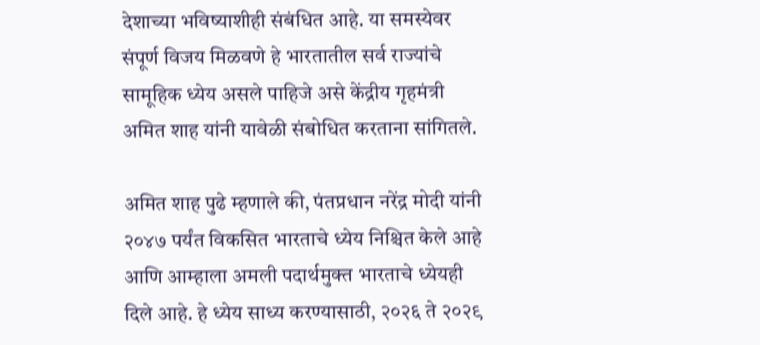देशाच्या भविष्याशीही संबंधित आहे. या समस्येवर संपूर्ण विजय मिळवणे हे भारतातील सर्व राज्यांचे सामूहिक ध्येय असले पाहिजे असे केंद्रीय गृहमंत्री अमित शाह यांनी यावेळी संबोधित करताना सांगितले.

अमित शाह पुढे म्हणाले की, पंतप्रधान नरेंद्र मोदी यांनी २०४७ पर्यंत विकसित भारताचे ध्येय निश्चित केले आहे आणि आम्हाला अमली पदार्थमुक्त भारताचे ध्येयही दिले आहे. हे ध्येय साध्य करण्यासाठी, २०२६ ते २०२९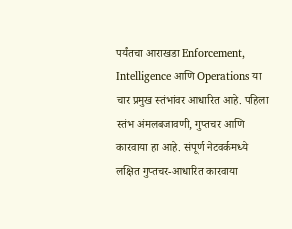पर्यंतचा आराखडा Enforcement, Intelligence आणि Operations या चार प्रमुख स्तंभांवर आधारित आहे. पहिला स्तंभ अंमलबजावणी, गुप्तचर आणि कारवाया हा आहे. संपूर्ण नेटवर्कमध्ये लक्षित गुप्तचर-आधारित कारवाया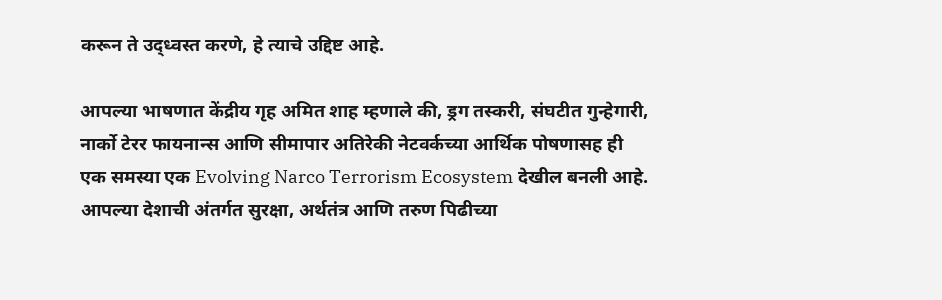करून ते उद्ध्वस्त करणे, हे त्याचे उद्दिष्ट आहे.

आपल्या भाषणात केंद्रीय गृह अमित शाह म्हणाले की, ड्रग तस्करी, संघटीत गुन्हेगारी, नार्को टेरर फायनान्स आणि सीमापार अतिरेकी नेटवर्कच्या आर्थिक पोषणासह ही एक समस्या एक Evolving Narco Terrorism Ecosystem देखील बनली आहे. आपल्या देशाची अंतर्गत सुरक्षा, अर्थतंत्र आणि तरुण पिढीच्या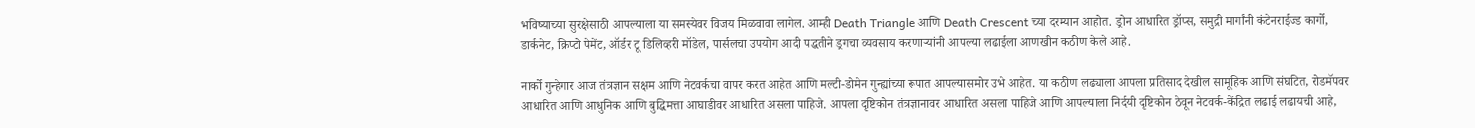भविष्याच्या सुरक्षेसाठी आपल्याला या समस्येवर विजय मिळवावा लागेल. आम्ही Death Triangle आणि Death Crescent च्या दरम्यान आहोत. ड्रोन आधारित ड्रॉप्स, समुद्री मार्गांनी कंटेनराईज्ड कार्गो, डार्कनेट, क्रिप्टो पेमेंट, ऑर्डर टू डिलिव्हरी मॉडेल, पार्सलचा उपयोग आदी पद्धतीने ड्रगचा व्यवसाय करणाऱ्यांनी आपल्या लढाईला आणखीन कठीण केले आहे.

नार्को गुन्हेगार आज तंत्रज्ञान सक्षम आणि नेटवर्कचा वापर करत आहेत आणि मल्टी-डोमेन गुन्ह्यांच्या रूपात आपल्यासमोर उभे आहेत. या कठीण लढ्याला आपला प्रतिसाद देखील सामूहिक आणि संघटित, रोडमॅपवर आधारित आणि आधुनिक आणि बुद्धिमत्ता आघाडीवर आधारित असला पाहिजे. आपला दृष्टिकोन तंत्रज्ञानावर आधारित असला पाहिजे आणि आपल्याला निर्दयी दृष्टिकोन ठेवून नेटवर्क-केंद्रित लढाई लढायची आहे,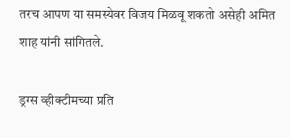तरच आपण या समस्येवर विजय मिळवू शकतो असेही अमित शाह यांनी सांगितले.

ड्रग्स व्हीक्टीमच्या प्रति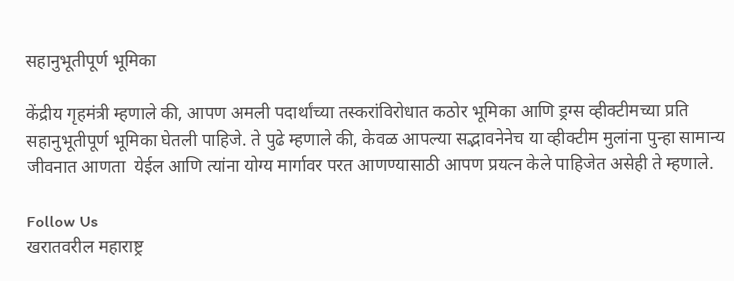सहानुभूतीपूर्ण भूमिका

केंद्रीय गृहमंत्री म्हणाले की, आपण अमली पदार्थांच्या तस्करांविरोधात कठोर भूमिका आणि ड्रग्स व्हीक्टीमच्या प्रति सहानुभूतीपूर्ण भूमिका घेतली पाहिजे. ते पुढे म्हणाले की, केवळ आपल्या सद्भावनेनेच या व्हीक्टीम मुलांना पुन्हा सामान्य जीवनात आणता  येईल आणि त्यांना योग्य मार्गावर परत आणण्यासाठी आपण प्रयत्न केले पाहिजेत असेही ते म्हणाले.

Follow Us
खरातवरील महाराष्ट्र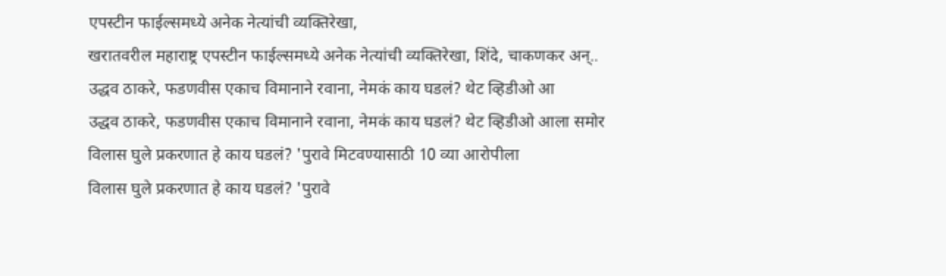एपस्टीन फाईल्समध्ये अनेक नेत्यांची व्यक्तिरेखा,
खरातवरील महाराष्ट्र एपस्टीन फाईल्समध्ये अनेक नेत्यांची व्यक्तिरेखा, शिंदे, चाकणकर अन्..
उद्धव ठाकरे, फडणवीस एकाच विमानाने रवाना, नेमकं काय घडलं? थेट व्हिडीओ आ
उद्धव ठाकरे, फडणवीस एकाच विमानाने रवाना, नेमकं काय घडलं? थेट व्हिडीओ आला समोर
विलास घुले प्रकरणात हे काय घडलं? 'पुरावे मिटवण्यासाठी 10 व्या आरोपीला
विलास घुले प्रकरणात हे काय घडलं? 'पुरावे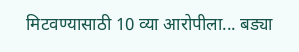मिटवण्यासाठी 10 व्या आरोपीला... बड्या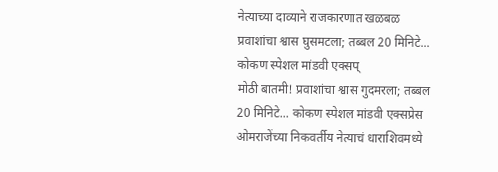नेत्याच्या दाव्याने राजकारणात खळबळ
प्रवाशांचा श्वास घुसमटला; तब्बल 20 मिनिटे... कोकण स्पेशल मांडवी एक्सप्
मोठी बातमी! प्रवाशांचा श्वास गुदमरला; तब्बल 20 मिनिटे... कोकण स्पेशल मांडवी एक्सप्रेस
ओमराजेंच्या निकवर्तीय नेत्याचं धाराशिवमध्ये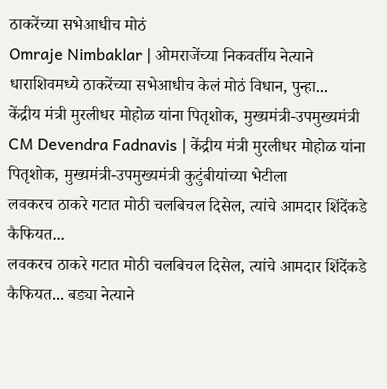ठाकरेंच्या सभेआधीच मोठं
Omraje Nimbaklar | ओमराजेंच्या निकवर्तीय नेत्याने धाराशिवमध्ये ठाकरेंच्या सभेआधीच केलं मोठं विधान, पुन्हा...
केंद्रीय मंत्री मुरलीधर मोहोळ यांना पितृशोक, मुख्यमंत्री-उपमुख्यमंत्री
CM Devendra Fadnavis | केंद्रीय मंत्री मुरलीधर मोहोळ यांना पितृशोक, मुख्यमंत्री-उपमुख्यमंत्री कुटुंबीयांच्या भेटीला
लवकरच ठाकरे गटात मोठी चलबिचल दिसेल, त्यांचे आमदार शिंदेंकडे कैफियत...
लवकरच ठाकरे गटात मोठी चलबिचल दिसेल, त्यांचे आमदार शिंदेंकडे कैफियत... बड्या नेत्याने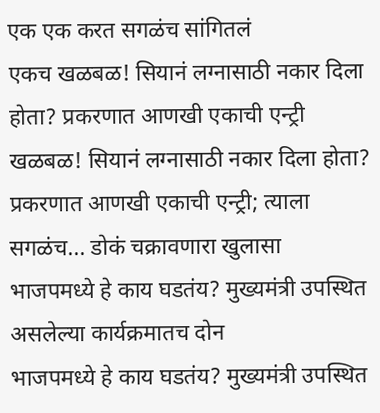एक एक करत सगळंच सांगितलं
एकच खळबळ! सियानं लग्नासाठी नकार दिला होता? प्रकरणात आणखी एकाची एन्ट्री
खळबळ! सियानं लग्नासाठी नकार दिला होता? प्रकरणात आणखी एकाची एन्ट्री; त्याला सगळंच... डोकं चक्रावणारा खुलासा
भाजपमध्ये हे काय घडतंय? मुख्यमंत्री उपस्थित असलेल्या कार्यक्रमातच दोन
भाजपमध्ये हे काय घडतंय? मुख्यमंत्री उपस्थित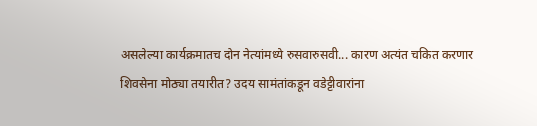असलेल्या कार्यक्रमातच दोन नेत्यांमध्ये रुसवारुसवी... कारण अत्यंत चकित करणार
शिवसेना मोठ्या तयारीत? उदय सामंतांकडून वडेट्टीवारांना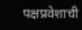पक्षप्रवेशाची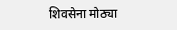शिवसेना मोठ्या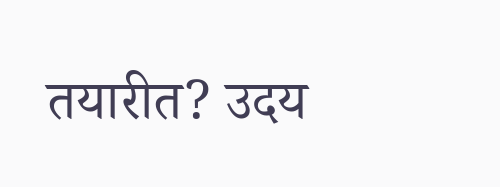तयारीत? उदय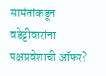सामंतांकडून वडेट्टीवारांना पक्षप्रवेशाची ऑफर?